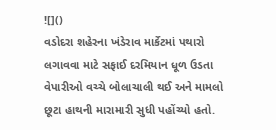![]()
વડોદરા શહેરના ખંડેરાવ માર્કેટમાં પથારો લગાવવા માટે સફાઈ દરમિયાન ધૂળ ઉડતા વેપારીઓ વચ્ચે બોલાચાલી થઈ અને મામલો છૂટા હાથની મારામારી સુધી પહોંચ્યો હતો.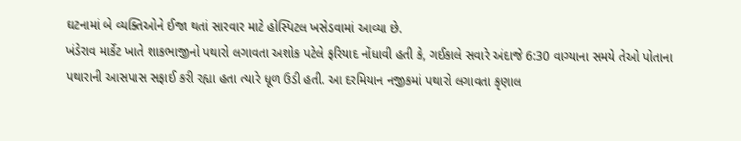ઘટનામાં બે વ્યક્તિઓને ઈજા થતાં સારવાર માટે હોસ્પિટલ ખસેડવામાં આવ્યા છે.
ખંડેરાવ માર્કેટ ખાતે શાકભાજીનો પથારો લગાવતા અશોક પટેલે ફરિયાદ નોંધાવી હતી કે, ગઈકાલે સવારે અંદાજે 6:30 વાગ્યાના સમયે તેઓ પોતાના પથારાની આસપાસ સફાઈ કરી રહ્યા હતા ત્યારે ધૂળ ઉડી હતી. આ દરમિયાન નજીકમાં પથારો લગાવતા કૃણાલ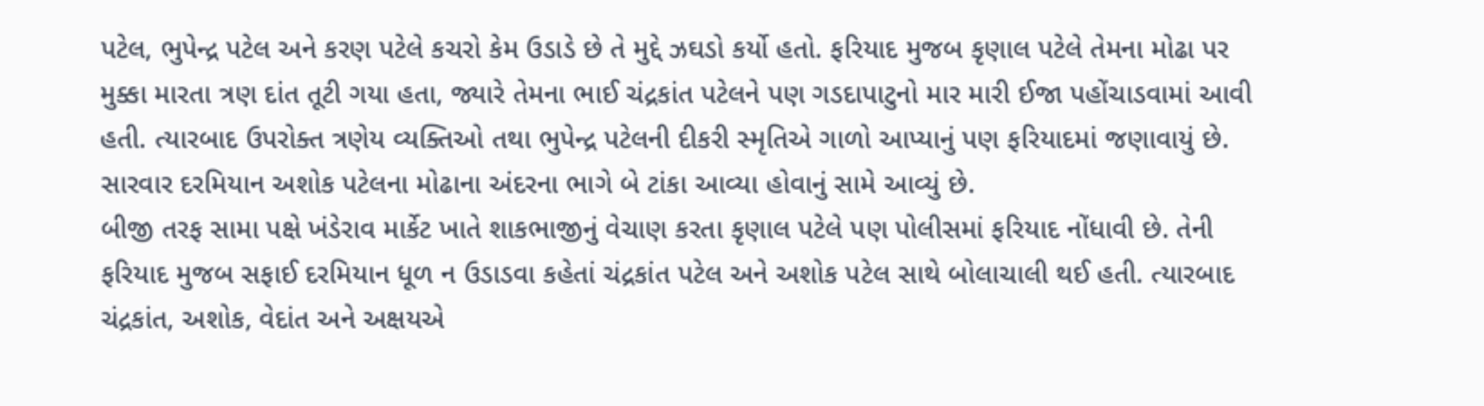પટેલ, ભુપેન્દ્ર પટેલ અને કરણ પટેલે કચરો કેમ ઉડાડે છે તે મુદ્દે ઝઘડો કર્યો હતો. ફરિયાદ મુજબ કૃણાલ પટેલે તેમના મોઢા પર મુક્કા મારતા ત્રણ દાંત તૂટી ગયા હતા, જ્યારે તેમના ભાઈ ચંદ્રકાંત પટેલને પણ ગડદાપાટુનો માર મારી ઈજા પહોંચાડવામાં આવી હતી. ત્યારબાદ ઉપરોક્ત ત્રણેય વ્યક્તિઓ તથા ભુપેન્દ્ર પટેલની દીકરી સ્મૃતિએ ગાળો આપ્યાનું પણ ફરિયાદમાં જણાવાયું છે. સારવાર દરમિયાન અશોક પટેલના મોઢાના અંદરના ભાગે બે ટાંકા આવ્યા હોવાનું સામે આવ્યું છે.
બીજી તરફ સામા પક્ષે ખંડેરાવ માર્કેટ ખાતે શાકભાજીનું વેચાણ કરતા કૃણાલ પટેલે પણ પોલીસમાં ફરિયાદ નોંધાવી છે. તેની ફરિયાદ મુજબ સફાઈ દરમિયાન ધૂળ ન ઉડાડવા કહેતાં ચંદ્રકાંત પટેલ અને અશોક પટેલ સાથે બોલાચાલી થઈ હતી. ત્યારબાદ ચંદ્રકાંત, અશોક, વેદાંત અને અક્ષયએ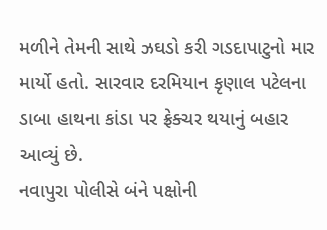મળીને તેમની સાથે ઝઘડો કરી ગડદાપાટુનો માર માર્યો હતો. સારવાર દરમિયાન કૃણાલ પટેલના ડાબા હાથના કાંડા પર ફ્રેક્ચર થયાનું બહાર આવ્યું છે.
નવાપુરા પોલીસે બંને પક્ષોની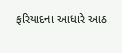ફરિયાદના આધારે આઠ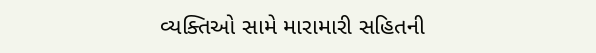વ્યક્તિઓ સામે મારામારી સહિતની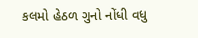કલમો હેઠળ ગુનો નોંધી વધુ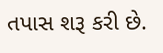તપાસ શરૂ કરી છે.